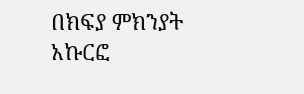በክፍያ ምክንያት አኩርፎ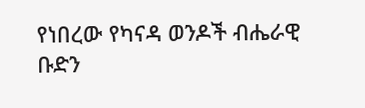የነበረው የካናዳ ወንዶች ብሔራዊ ቡድን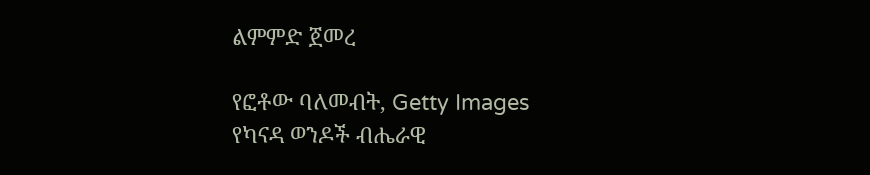ልምምድ ጀመረ

የፎቶው ባለመብት, Getty Images
የካናዳ ወንዶች ብሔራዊ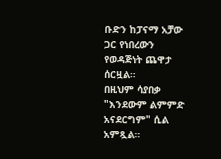ቡድን ከፓናማ አቻው ጋር የነበረውን የወዳጅነት ጨዋታ ሰርዟል።
በዚህም ሳያበቃ "እንደውም ልምምድ አናደርግም" ሲል አምጿል።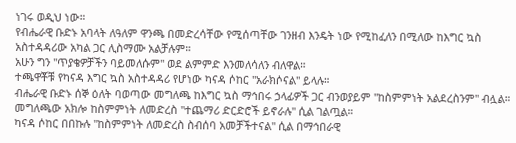ነገሩ ወዲህ ነው።
የብሔራዊ ቡድኑ አባላት ለዓለም ዋንጫ በመድረሳቸው የሚሰጣቸው ገንዘብ እንዴት ነው የሚከፈለን በሚለው ከእግር ኳስ አስተዳዳሪው አካል ጋር ሊስማሙ አልቻሉም።
አሁን ግን "ጥያቄዎቻችን ባይመለሱም" ወደ ልምምድ እንመለሳለን ብለዋል።
ተጫዋቾቹ የካናዳ እግር ኳስ አስተዳዳሪ የሆነው ካናዳ ሶከር "አራክሶናል" ይላሉ።
ብሔራዊ ቡድኑ ሰኞ ዕለት ባወጣው መግለጫ ከእግር ኳስ ማኅበሩ ኃላፊዎች ጋር ብንወያይም "ከስምምነት አልደረስንም" ብሏል።
መግለጫው አክሎ ከስምምነት ለመድረስ "ተጨማሪ ድርድሮች ይኖራሉ" ሲል ገልጧል።
ካናዳ ሶከር በበኩሉ "ከስምምነት ለመድረስ ስብሰባ አመቻችተናል" ሲል በማኅበራዊ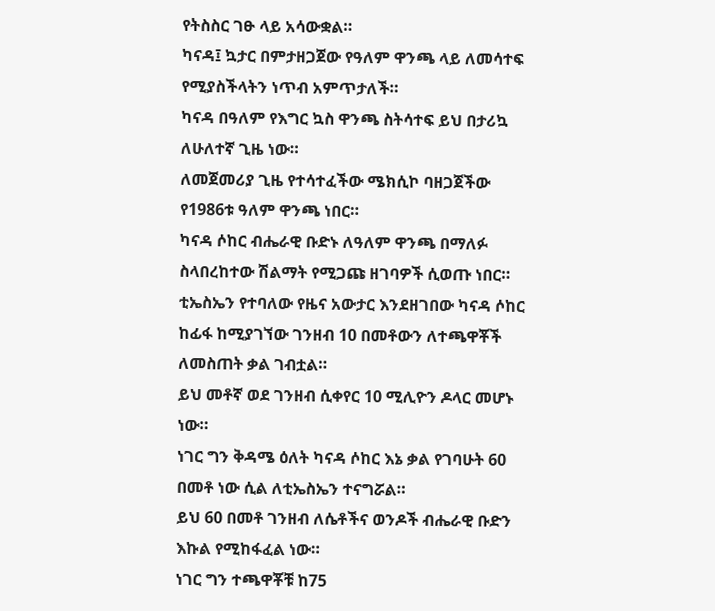የትስስር ገፁ ላይ አሳውቋል።
ካናዳ፤ ኳታር በምታዘጋጀው የዓለም ዋንጫ ላይ ለመሳተፍ የሚያስችላትን ነጥብ አምጥታለች።
ካናዳ በዓለም የእግር ኳስ ዋንጫ ስትሳተፍ ይህ በታሪኳ ለሁለተኛ ጊዜ ነው።
ለመጀመሪያ ጊዜ የተሳተፈችው ሜክሲኮ ባዘጋጀችው የ1986ቱ ዓለም ዋንጫ ነበር።
ካናዳ ሶከር ብሔራዊ ቡድኑ ለዓለም ዋንጫ በማለፉ ስላበረከተው ሽልማት የሚጋጩ ዘገባዎች ሲወጡ ነበር።
ቲኤስኤን የተባለው የዜና አውታር እንደዘገበው ካናዳ ሶከር ከፊፋ ከሚያገኘው ገንዘብ 10 በመቶውን ለተጫዋቾች ለመስጠት ቃል ገብቷል።
ይህ መቶኛ ወደ ገንዘብ ሲቀየር 10 ሚሊዮን ዶላር መሆኑ ነው።
ነገር ግን ቅዳሜ ዕለት ካናዳ ሶከር እኔ ቃል የገባሁት 60 በመቶ ነው ሲል ለቲኤስኤን ተናግሯል።
ይህ 60 በመቶ ገንዘብ ለሴቶችና ወንዶች ብሔራዊ ቡድን እኩል የሚከፋፈል ነው።
ነገር ግን ተጫዋቾቹ ከ75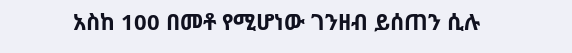አስከ 100 በመቶ የሚሆነው ገንዘብ ይሰጠን ሲሉ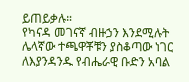ይጠይቃሉ።
የካናዳ መገናኛ ብዙኃን እንደሚሉት ሌላኛው ተጫዋቾቹን ያስቆጣው ነገር ለእያንዳንዱ የብሔራዊ ቡድን አባል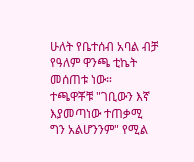ሁለት የቤተሰብ አባል ብቻ የዓለም ዋንጫ ቲኬት መሰጠቱ ነው።
ተጫዋቾቹ "ገቢውን እኛ እያመጣነው ተጠቃሚ ግን አልሆንንም" የሚል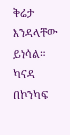ቅሬታ እንዳላቸው ይነሳል።
ካናዳ በኮንካፍ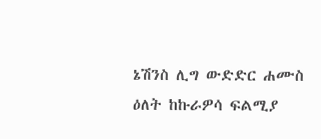ኔሽንስ ሊግ ውድድር ሐሙስ ዕለት ከኩራዎሳ ፍልሚያ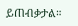ይጠብቃታል።